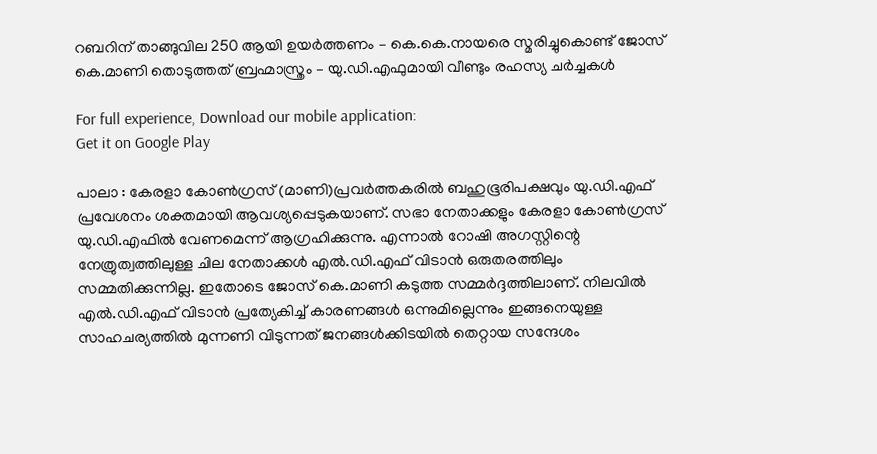റബറിന് താങ്ങുവില 250 ആയി ഉയര്‍ത്തണം – കെ.കെ.നായരെ സ്മരിച്ചുകൊണ്ട് ജോസ് കെ.മാണി തൊടുത്തത് ബ്രഹ്മാസ്ത്രം – യു.ഡി.എഫുമായി വീണ്ടും രഹസ്യ ചര്‍ച്ചകള്‍

For full experience, Download our mobile application:
Get it on Google Play

പാലാ : കേരളാ കോണ്‍ഗ്രസ് (മാണി)പ്രവര്‍ത്തകരില്‍ ബഹുഭൂരിപക്ഷവും യു.ഡി.എഫ് പ്രവേശനം ശക്തമായി ആവശ്യപ്പെടുകയാണ്. സഭാ നേതാക്കളും കേരളാ കോണ്‍ഗ്രസ് യു.ഡി.എഫില്‍ വേണമെന്ന് ആഗ്രഹിക്കുന്നു. എന്നാല്‍ റോഷി അഗസ്റ്റിന്റെ നേത്രുത്വത്തിലുള്ള ചില നേതാക്കള്‍ എല്‍.ഡി.എഫ് വിടാന്‍ ഒരുതരത്തിലും സമ്മതിക്കുന്നില്ല. ഇതോടെ ജോസ് കെ.മാണി കടുത്ത സമ്മര്‍ദ്ദത്തിലാണ്. നിലവില്‍ എല്‍.ഡി.എഫ് വിടാന്‍ പ്രത്യേകിച്ച് കാരണങ്ങള്‍ ഒന്നുമില്ലെന്നും ഇങ്ങനെയുള്ള സാഹചര്യത്തില്‍ മുന്നണി വിടുന്നത് ജനങ്ങള്‍ക്കിടയില്‍ തെറ്റായ സന്ദേശം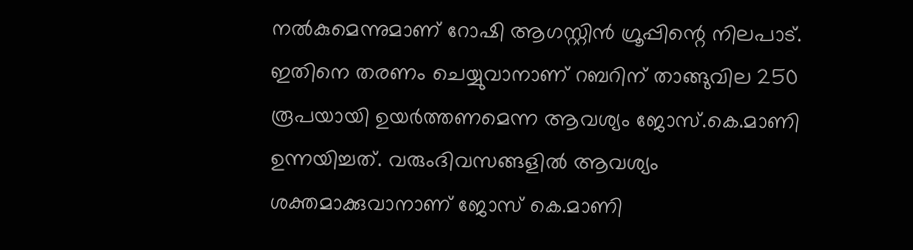നല്‍കുമെന്നുമാണ് റോഷി ആഗസ്റ്റിന്‍ ഗ്രൂപ്പിന്റെ നിലപാട്. ഇതിനെ തരണം ചെയ്യുവാനാണ് റബറിന് താങ്ങുവില 250 രൂപയായി ഉയര്‍ത്തണമെന്ന ആവശ്യം ജോസ്.കെ.മാണി ഉന്നയിച്ചത്. വരുംദിവസങ്ങളില്‍ ആവശ്യം ശക്തമാക്കുവാനാണ് ജോസ് കെ.മാണി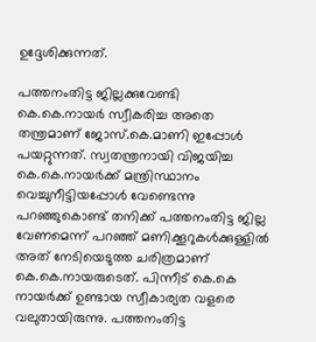ഉദ്ദേശിക്കുന്നത്.

പത്തനംതിട്ട ജില്ലക്കുവേണ്ടി കെ.കെ.നായര്‍ സ്വീകരിച്ച അതെ തന്ത്രമാണ് ജോസ്.കെ.മാണി ഇപ്പോള്‍ പയറ്റുന്നത്. സ്വതന്ത്രനായി വിജയിച്ച കെ.കെ.നായര്‍ക്ക് മന്ത്രിസ്ഥാനം വെച്ചുനീട്ടിയപ്പോള്‍ വേണ്ടെന്നു പറഞ്ഞുകൊണ്ട് തനിക്ക് പത്തനംതിട്ട ജില്ല വേണമെന്ന് പറഞ്ഞ് മണിക്കൂറുകള്‍ക്കുള്ളില്‍ അത് നേടിയെടുത്ത ചരിത്രമാണ് കെ.കെ.നായരുടെത്. പിന്നീട് കെ.കെ നായര്‍ക്ക് ഉണ്ടായ സ്വീകാര്യത വളരെ വലുതായിരുന്നു. പത്തനംതിട്ട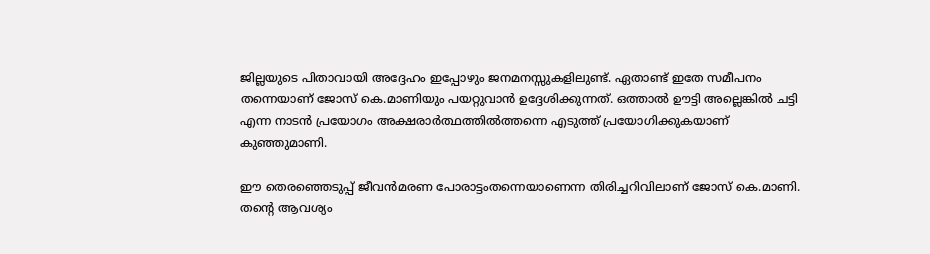ജില്ലയുടെ പിതാവായി അദ്ദേഹം ഇപ്പോഴും ജനമനസ്സുകളിലുണ്ട്. ഏതാണ്ട് ഇതേ സമീപനം തന്നെയാണ് ജോസ് കെ.മാണിയും പയറ്റുവാന്‍ ഉദ്ദേശിക്കുന്നത്. ഒത്താല്‍ ഊട്ടി അല്ലെങ്കില്‍ ചട്ടി എന്ന നാടന്‍ പ്രയോഗം അക്ഷരാര്‍ത്ഥത്തില്‍ത്തന്നെ എടുത്ത് പ്രയോഗിക്കുകയാണ് കുഞ്ഞുമാണി.

ഈ തെരഞ്ഞെടുപ്പ് ജീവന്‍മരണ പോരാട്ടംതന്നെയാണെന്ന തിരിച്ചറിവിലാണ് ജോസ് കെ.മാണി. തന്റെ ആവശ്യം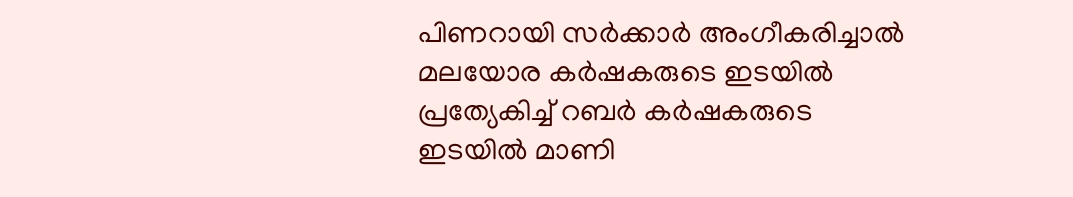പിണറായി സര്‍ക്കാര്‍ അംഗീകരിച്ചാല്‍ മലയോര കര്‍ഷകരുടെ ഇടയില്‍ പ്രത്യേകിച്ച് റബര്‍ കര്‍ഷകരുടെ ഇടയില്‍ മാണി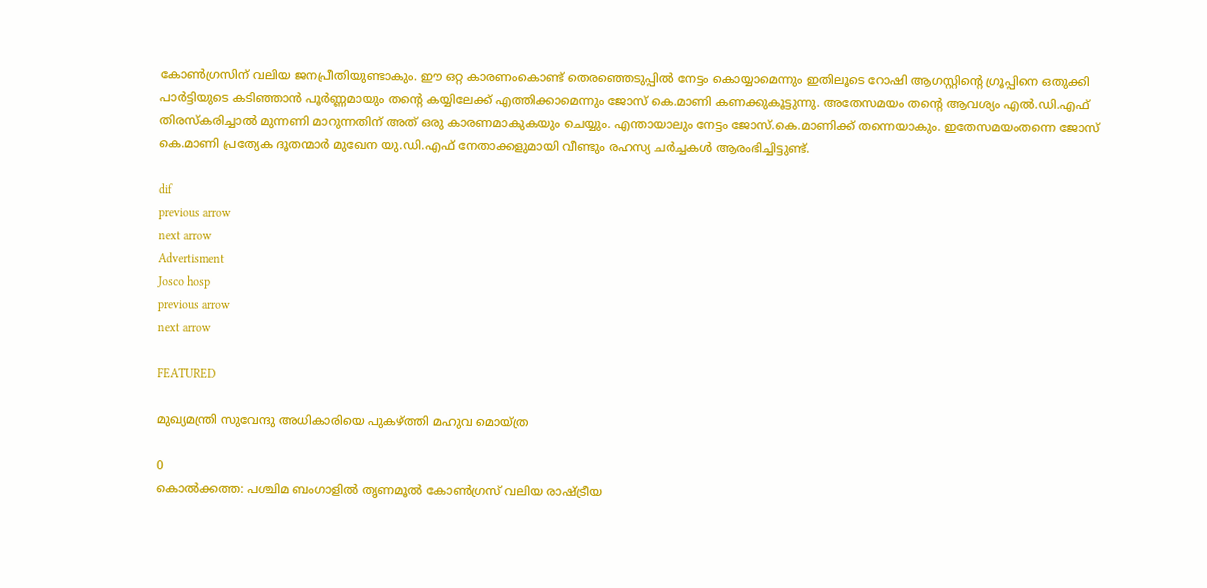കോണ്‍ഗ്രസിന് വലിയ ജനപ്രീതിയുണ്ടാകും. ഈ ഒറ്റ കാരണംകൊണ്ട് തെരഞ്ഞെടുപ്പില്‍ നേട്ടം കൊയ്യാമെന്നും ഇതിലൂടെ റോഷി ആഗസ്റ്റിന്റെ ഗ്രൂപ്പിനെ ഒതുക്കി പാര്‍ട്ടിയുടെ കടിഞ്ഞാന്‍ പൂര്‍ണ്ണമായും തന്റെ കയ്യിലേക്ക് എത്തിക്കാമെന്നും ജോസ് കെ.മാണി കണക്കുകൂട്ടുന്നു. അതേസമയം തന്റെ ആവശ്യം എല്‍.ഡി.എഫ് തിരസ്കരിച്ചാല്‍ മുന്നണി മാറുന്നതിന് അത് ഒരു കാരണമാകുകയും ചെയ്യും. എന്തായാലും നേട്ടം ജോസ്.കെ.മാണിക്ക് തന്നെയാകും. ഇതേസമയംതന്നെ ജോസ് കെ.മാണി പ്രത്യേക ദൂതന്മാര്‍ മുഖേന യു.ഡി.എഫ് നേതാക്കളുമായി വീണ്ടും രഹസ്യ ചര്‍ച്ചകള്‍ ആരംഭിച്ചിട്ടുണ്ട്.

dif
previous arrow
next arrow
Advertisment
Josco hosp
previous arrow
next arrow

FEATURED

മുഖ്യമന്ത്രി സുവേന്ദു അധികാരിയെ പുകഴ്ത്തി മഹുവ മൊയ്ത്ര

0
കൊൽക്കത്ത: പശ്ചിമ ബംഗാളിൽ തൃണമൂൽ കോൺഗ്രസ് വലിയ രാഷ്ട്രീയ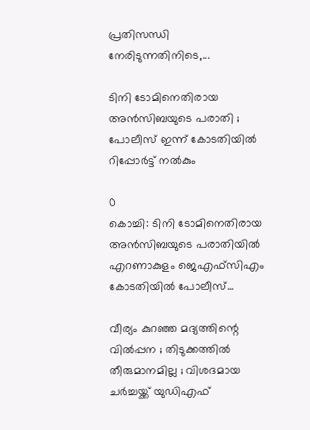പ്രതിസന്ധി നേരിടുന്നതിനിടെ,...

ടിനി ടോമിനെതിരായ അൻസിബയുടെ പരാതി ; പോലീസ് ഇന്ന് കോടതിയിൽ റിപ്പോർട്ട് നൽകും

0
കൊച്ചി: ടിനി ടോമിനെതിരായ അൻസിബയുടെ പരാതിയിൽ എറണാകുളം ജെഎഫ്സിഎം കോടതിയിൽ പോലീസ്...

വീര്യം കുറഞ്ഞ മദ്യത്തിന്റെ വില്‍പ്പന ; തിടുക്കത്തിൽ തീരുമാനമില്ല ; വിശദമായ ചർച്ചയ്ക്ക് യുഡിഎഫ്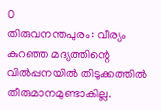0
തിരുവനന്തപുരം: വീര്യം കുറഞ്ഞ മദ്യത്തിന്റെ വില്‍പ്പനയിൽ തിടുക്കത്തിൽ തീരുമാനമുണ്ടാകില്ല.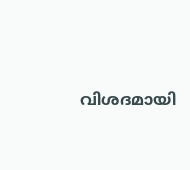വിശദമായി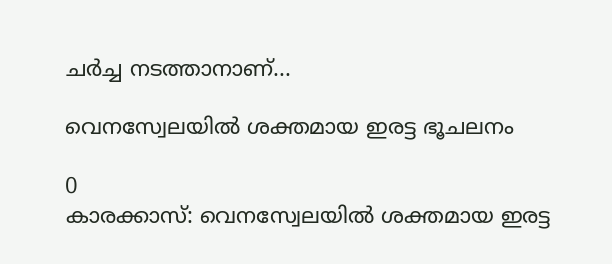ചർച്ച നടത്താനാണ്...

വെനസ്വേലയിൽ ശക്തമായ ഇരട്ട ഭൂചലനം

0
കാരക്കാസ്: വെനസ്വേലയിൽ ശക്തമായ ഇരട്ട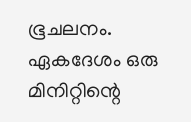ഭൂചലനം. ഏകദേശം ഒരു മിനിറ്റിന്റെ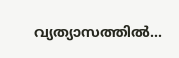വ്യത്യാസത്തിൽ...